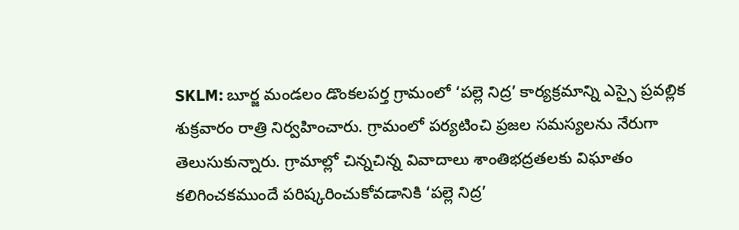SKLM: బూర్జ మండలం డొంకలపర్త గ్రామంలో ‘పల్లె నిద్ర’ కార్యక్రమాన్ని ఎస్సై ప్రవల్లిక శుక్రవారం రాత్రి నిర్వహించారు. గ్రామంలో పర్యటించి ప్రజల సమస్యలను నేరుగా తెలుసుకున్నారు. గ్రామాల్లో చిన్నచిన్న వివాదాలు శాంతిభద్రతలకు విఘాతం కలిగించకముందే పరిష్కరించుకోవడానికి ‘పల్లె నిద్ర’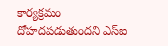కార్యక్రమం దోహదపడుతుందని ఎస్ఐ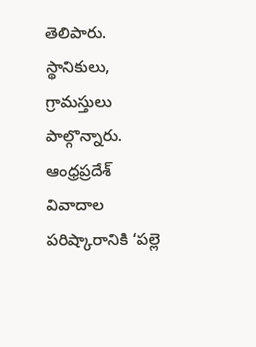తెలిపారు. స్థానికులు, గ్రామస్తులు పాల్గొన్నారు.
ఆంధ్రప్రదేశ్
వివాదాల పరిష్కారానికి ‘పల్లె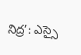నిద్ర’: ఎస్సై